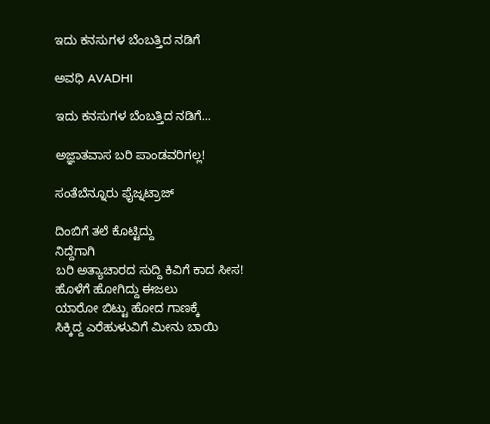ಇದು ಕನಸುಗಳ ಬೆಂಬತ್ತಿದ ನಡಿಗೆ‍

ಅವಧಿ AVADHI

ಇದು ಕನಸುಗಳ ಬೆಂಬತ್ತಿದ ನಡಿಗೆ...

ಅಜ್ಞಾತವಾಸ ಬರಿ ಪಾಂಡವರಿಗಲ್ಲ!

ಸಂತೆಬೆನ್ನೂರು ಫೈಜ್ನಟ್ರಾಜ್

ದಿಂಬಿಗೆ ತಲೆ ಕೊಟ್ಟಿದ್ದು
ನಿದ್ದೆಗಾಗಿ
ಬರಿ ಅತ್ಯಾಚಾರದ ಸುದ್ದಿ ಕಿವಿಗೆ ಕಾದ ಸೀಸ!
ಹೊಳೆಗೆ ಹೋಗಿದ್ದು ಈಜಲು
ಯಾರೋ ಬಿಟ್ಟು ಹೋದ ಗಾಣಕ್ಕೆ
ಸಿಕ್ಕಿದ್ದ ಎರೆಹುಳುವಿಗೆ ಮೀನು ಬಾಯಿ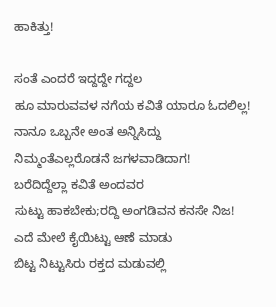ಹಾಕಿತ್ತು!

ಸಂತೆ ಎಂದರೆ ಇದ್ದದ್ದೇ ಗದ್ದಲ
ಹೂ ಮಾರುವವಳ ನಗೆಯ ಕವಿತೆ ಯಾರೂ ಓದಲಿಲ್ಲ!
ನಾನೂ ಒಬ್ಬನೇ ಅಂತ ಅನ್ನಿಸಿದ್ದು
ನಿಮ್ಮಂತೆಎಲ್ಲರೊಡನೆ ಜಗಳವಾಡಿದಾಗ!
ಬರೆದಿದ್ದೆಲ್ಲಾ ಕವಿತೆ ಅಂದವರ
ಸುಟ್ಟು ಹಾಕಬೇಕು;ರದ್ದಿ ಅಂಗಡಿವನ ಕನಸೇ ನಿಜ!
ಎದೆ ಮೇಲೆ ಕೈಯಿಟ್ಟು ಆಣೆ ಮಾಡು
ಬಿಟ್ಟ ನಿಟ್ಟುಸಿರು ರಕ್ತದ ಮಡುವಲ್ಲಿ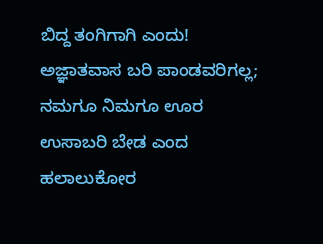ಬಿದ್ದ ತಂಗಿಗಾಗಿ ಎಂದು!
ಅಜ್ಞಾತವಾಸ ಬರಿ ಪಾಂಡವರಿಗಲ್ಲ;
ನಮಗೂ ನಿಮಗೂ ಊರ ಉಸಾಬರಿ ಬೇಡ ಎಂದ
ಹಲಾಲುಕೋರ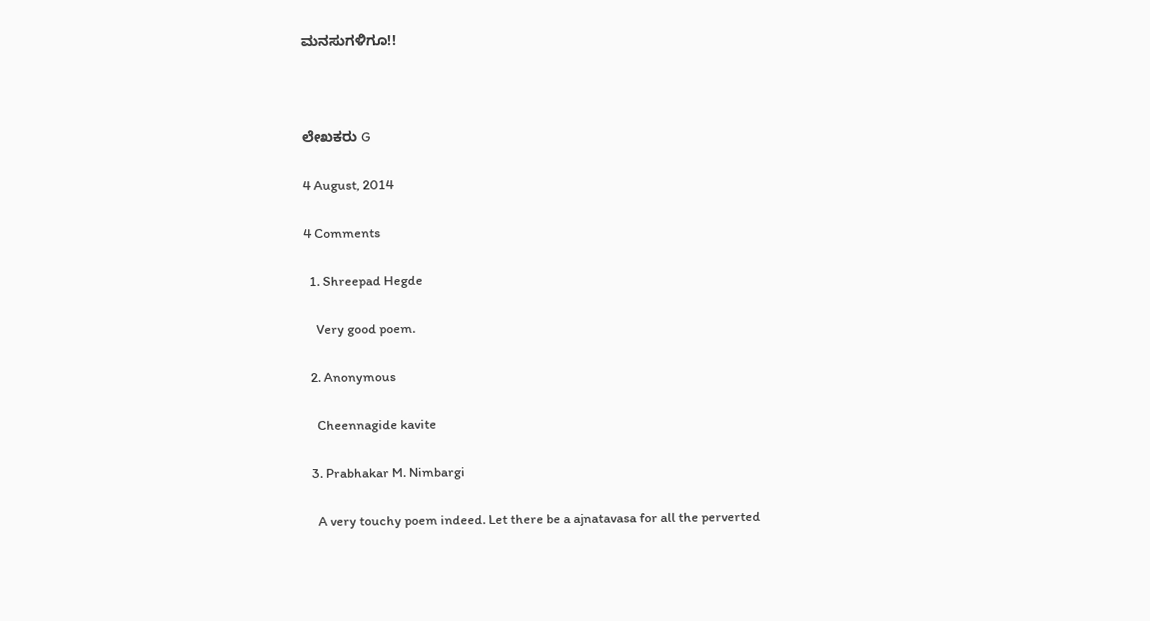ಮನಸುಗಳಿಗೂ!!



ಲೇಖಕರು G

4 August, 2014

4 Comments

  1. Shreepad Hegde

    Very good poem.

  2. Anonymous

    Cheennagide kavite

  3. Prabhakar M. Nimbargi

    A very touchy poem indeed. Let there be a ajnatavasa for all the perverted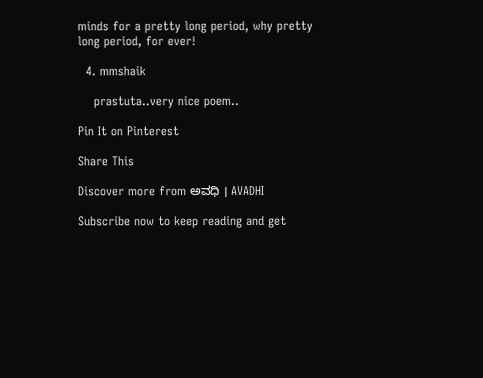minds for a pretty long period, why pretty long period, for ever!

  4. mmshaik

    prastuta..very nice poem..

Pin It on Pinterest

Share This

Discover more from ಅವಧಿ । AVADHI

Subscribe now to keep reading and get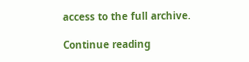access to the full archive.

Continue reading